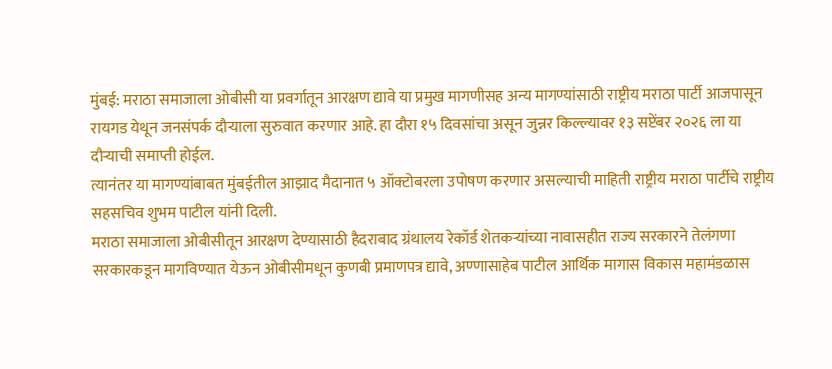मुंबई: मराठा समाजाला ओबीसी या प्रवर्गातून आरक्षण द्यावे या प्रमुख मागणीसह अन्य मागण्यांसाठी राष्ट्रीय मराठा पार्टी आजपासून रायगड येथून जनसंपर्क दौऱ्याला सुरुवात करणार आहे. हा दौरा १५ दिवसांचा असून जुन्नर किल्ल्यावर १३ सप्टेंबर २०२६ ला या दौऱ्याची समाप्ती होईल.
त्यानंतर या मागण्यांबाबत मुंबईतील आझाद मैदानात ५ ऑक्टोबरला उपोषण करणार असल्याची माहिती राष्ट्रीय मराठा पार्टीचे राष्ट्रीय सहसचिव शुभम पाटील यांनी दिली.
मराठा समाजाला ओबीसीतून आरक्षण देण्यासाठी हैदराबाद ग्रंथालय रेकॉर्ड शेतकऱ्यांच्या नावासहीत राज्य सरकारने तेलंगणा सरकारकडून मागविण्यात येऊन ओबीसीमधून कुणबी प्रमाणपत्र द्यावे, अण्णासाहेब पाटील आर्थिक मागास विकास महामंडळास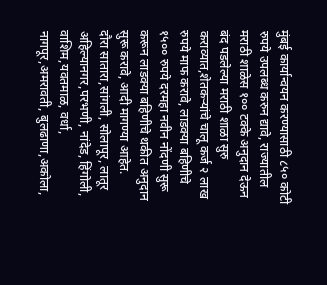मुंबई कार्यान्वयन करण्यासाठी ८५० कोटी रुपये उपलब्ध करुन द्यावे, राज्यातील मराठी शाळेस १०० टक्के अनुदान देऊन बंद पडलेल्या मराठी शाळा सुरु कराव्यात,शेतकऱ्यांचे चालू कर्ज २ लाख रुपये माफ करावे, लाडक्या बहिणीचे १५०० रुपये दरमहा नवीन नोंदणी सुरू करून लाडक्या बहिणीचे थकीत अनुदान सुरू करावे, आदी मागण्या आहेत.
दौरा सातारा,सांगली, सोलापूर, लातूर अहिल्यानगर,परभणी, नांदेड, हिंगोली, वाशिम,यवतमाळ, वर्धा, नागपूर,अमरावती, बुलढाणा,अकोला,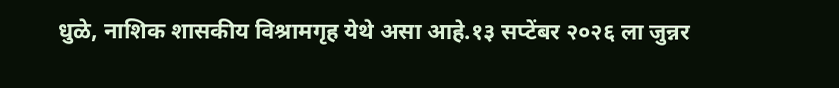धुळे, नाशिक शासकीय विश्रामगृह येथे असा आहे.१३ सप्टेंबर २०२६ ला जुन्नर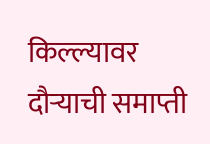किल्ल्यावर दौऱ्याची समाप्ती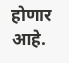होणार आहे.